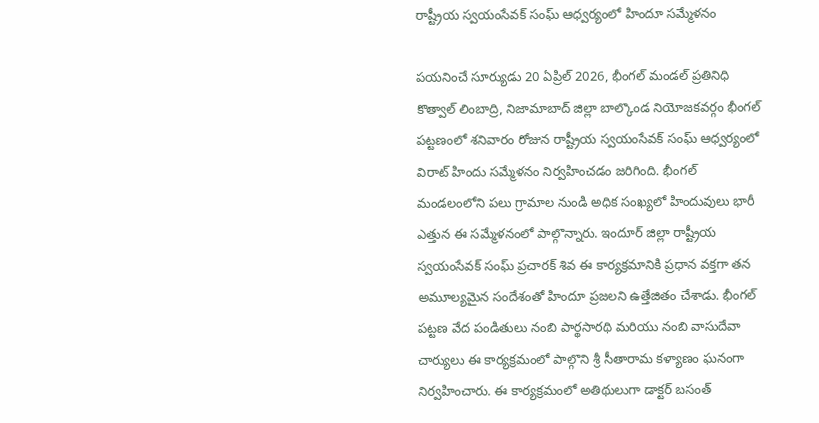రాష్ట్రీయ స్వయంసేవక్ సంఘ్ ఆధ్వర్యంలో హిందూ సమ్మేళనం

పయనించే సూర్యుడు 20 ఏప్రిల్ 2026, భీంగల్ మండల్ ప్రతినిధి కొత్వాల్ లింబాద్రి, నిజామాబాద్ జిల్లా బాల్కొండ నియోజకవర్గం భీంగల్ పట్టణంలో శనివారం రోజున రాష్ట్రీయ స్వయంసేవక్ సంఘ్ ఆధ్వర్యంలో విరాట్ హిందు సమ్మేళనం నిర్వహించడం జరిగింది. భీంగల్ మండలంలోని పలు గ్రామాల నుండి అధిక సంఖ్యలో హిందువులు భారీ ఎత్తున ఈ సమ్మేళనంలో పాల్గొన్నారు. ఇందూర్ జిల్లా రాష్ట్రీయ స్వయంసేవక్ సంఘ్ ప్రచారక్ శివ ఈ కార్యక్రమానికి ప్రధాన వక్తగా తన అమూల్యమైన సందేశంతో హిందూ ప్రజలని ఉత్తేజితం చేశాడు. భీంగల్ పట్టణ వేద పండితులు నంబి పార్థసారథి మరియు నంబి వాసుదేవా చార్యులు ఈ కార్యక్రమంలో పాల్గొని శ్రీ సీతారామ కళ్యాణం ఘనంగా నిర్వహించారు. ఈ కార్యక్రమంలో అతిథులుగా డాక్టర్ బసంత్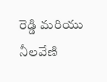రెడ్డి మరియు నీలవేణి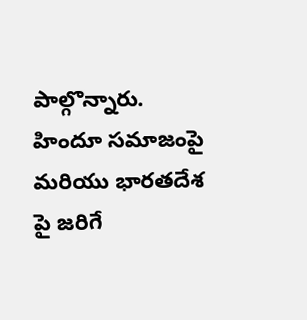పాల్గొన్నారు. హిందూ సమాజంపై మరియు భారతదేశ పై జరిగే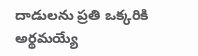దాడులను ప్రతి ఒక్కరికి అర్థమయ్యే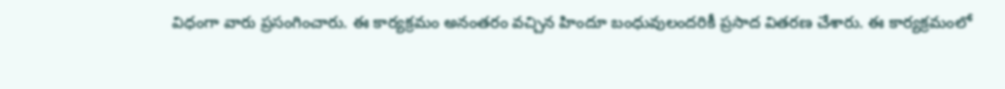విధంగా వారు ప్రసంగించారు. ఈ కార్యక్రమం అనంతరం వచ్చిన హిందూ బంధువులందరికీ ప్రసాద వితరణ చేశారు. ఈ కార్యక్రమంలో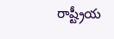రాష్ట్రీయ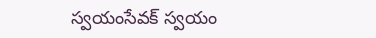స్వయంసేవక్ స్వయం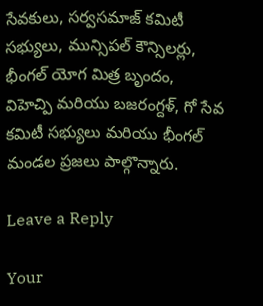సేవకులు, సర్వసమాజ్ కమిటీ సభ్యులు, మున్సిపల్ కౌన్సిలర్లు, భీంగల్ యోగ మిత్ర బృందం, విహెచ్పి మరియు బజరంగ్దళ్, గో సేవ కమిటీ సభ్యులు మరియు భీంగల్ మండల ప్రజలు పాల్గొన్నారు.

Leave a Reply

Your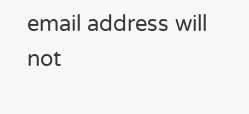email address will not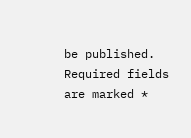be published. Required fields are marked *